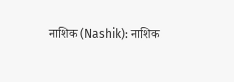नाशिक (Nashik): नाशिक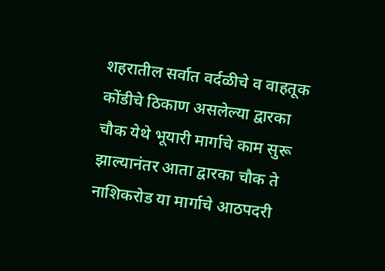शहरातील सर्वात वर्दळीचे व वाहतूक कोंडीचे ठिकाण असलेल्या द्वारका चौक येथे भूयारी मार्गाचे काम सुरू झाल्यानंतर आता द्वारका चौक ते नाशिकरोड या मार्गाचे आठपदरी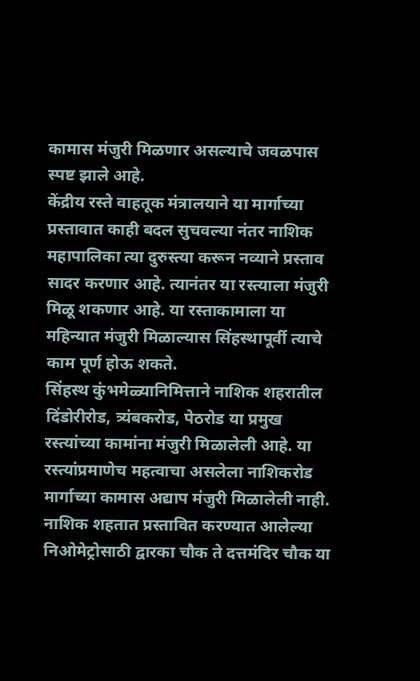कामास मंजुरी मिळणार असल्याचे जवळपास स्पष्ट झाले आहे.
केंद्रीय रस्ते वाहतूक मंत्रालयाने या मार्गाच्या प्रस्तावात काही बदल सुचवल्या नंतर नाशिक महापालिका त्या दुरुस्त्या करून नव्याने प्रस्ताव सादर करणार आहे. त्यानंतर या रस्त्याला मंजुरी मिळू शकणार आहे. या रस्ताकामाला या महिन्यात मंजुरी मिळाल्यास सिंहस्थापूर्वी त्याचे काम पूर्ण होऊ शकते.
सिंहस्थ कुंभमेळ्यानिमित्ताने नाशिक शहरातील दिंडोरीरोड, त्र्यंबकरोड, पेठरोड या प्रमुख रस्त्यांच्या कामांना मंजुरी मिळालेली आहे. या रस्त्यांप्रमाणेच महत्वाचा असलेला नाशिकरोड मार्गाच्या कामास अद्याप मंजुरी मिळालेली नाही. नाशिक शहतात प्रस्तावित करण्यात आलेल्या निओमेट्रोसाठी द्वारका चौक ते दत्तमंदिर चौक या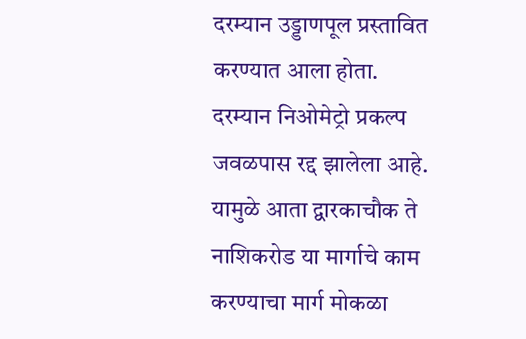दरम्यान उड्डाणपूल प्रस्तावित करण्यात आला होता.
दरम्यान निओमेट्रो प्रकल्प जवळपास रद्द झालेला आहे. यामुळे आता द्वारकाचौक ते नाशिकरोड या मार्गाचे काम करण्याचा मार्ग मोकळा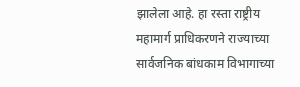झालेला आहे. हा रस्ता राष्ट्रीय महामार्ग प्राधिकरणने राज्याच्या सार्वजनिक बांधकाम विभागाच्या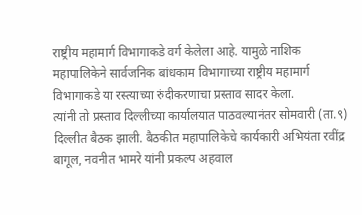राष्ट्रीय महामार्ग विभागाकडे वर्ग केलेला आहे. यामुळे नाशिक महापालिकेने सार्वजनिक बांधकाम विभागाच्या राष्ट्रीय महामार्ग विभागाकडे या रस्त्याच्या रुंदीकरणाचा प्रस्ताव सादर केला.
त्यांनी तो प्रस्ताव दिल्लीच्या कार्यालयात पाठवल्यानंतर सोमवारी (ता.९) दिल्लीत बैठक झाली. बैठकीत महापालिकेचे कार्यकारी अभियंता रवींद्र बागूल, नवनीत भामरे यांनी प्रकल्प अहवाल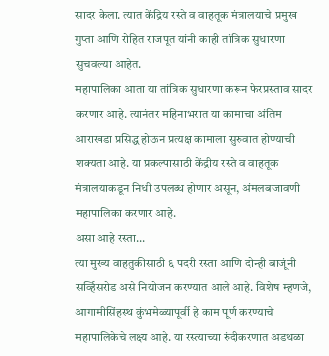सादर केला. त्यात केंद्रिय रस्ते व वाहतूक मंत्रालयाचे प्रमुख गुप्ता आणि रोहित राजपूत यांनी काही तांत्रिक सुधारणा सुचवल्या आहेत.
महापालिका आता या तांत्रिक सुधारणा करून फेरप्रस्ताव सादर करणार आहे. त्यानंतर महिनाभरात या कामाचा अंतिम आराखडा प्रसिद्ध होऊन प्रत्यक्ष कामाला सुरुवात होण्याची शक्यता आहे. या प्रकल्पासाठी केंद्रीय रस्ते व वाहतूक मंत्रालयाकडून निधी उपलब्ध होणार असून, अंमलबजावणी महापालिका करणार आहे.
असा आहे रस्ता...
त्या मुख्य वाहतुकीसाठी ६ पदरी रस्ता आणि दोन्ही बाजूंनी सर्व्हिसरोड असे नियोजन करण्यात आले आहे. विशेष म्हणजे, आगामीसिंहस्थ कुंभमेळ्यापूर्वी हे काम पूर्ण करण्याचे महापालिकेचे लक्ष्य आहे. या रस्त्याच्या रुंदीकरणात अडथळा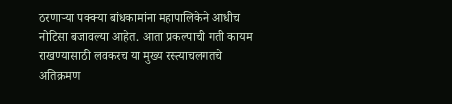ठरणाऱ्या पक्क्या बांधकामांना महापालिकेने आधीच नोटिसा बजावल्या आहेत. आता प्रकल्पाची गती कायम राखण्यासाठी लवकरच या मुख्य रस्त्याचलगतचे अतिक्रमण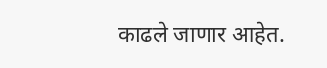काढले जाणार आहेत.